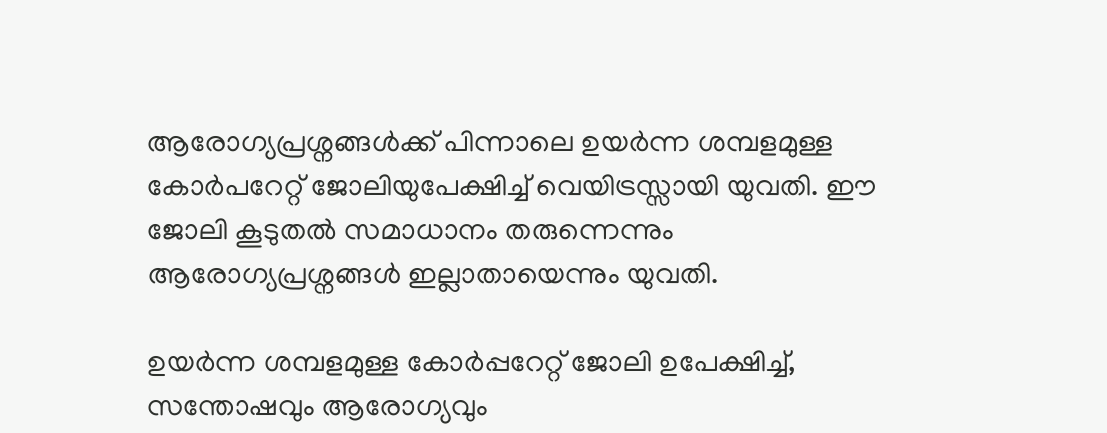ആരോഗ്യപ്രശ്നങ്ങള്‍ക്ക് പിന്നാലെ ഉയര്‍ന്ന ശമ്പളമുള്ള കോര്‍പറേറ്റ് ജോലിയുപേക്ഷിച്ച് വെയിട്രസ്സായി യുവതി. ഈ ജോലി കൂടുതല്‍ സമാധാനം തരുന്നെന്നും ആരോഗ്യപ്രശ്നങ്ങള്‍ ഇല്ലാതായെന്നും യുവതി.

ഉയർന്ന ശമ്പളമുള്ള കോർപ്പറേറ്റ് ജോലി ഉപേക്ഷിച്ച്, സന്തോഷവും ആരോഗ്യവും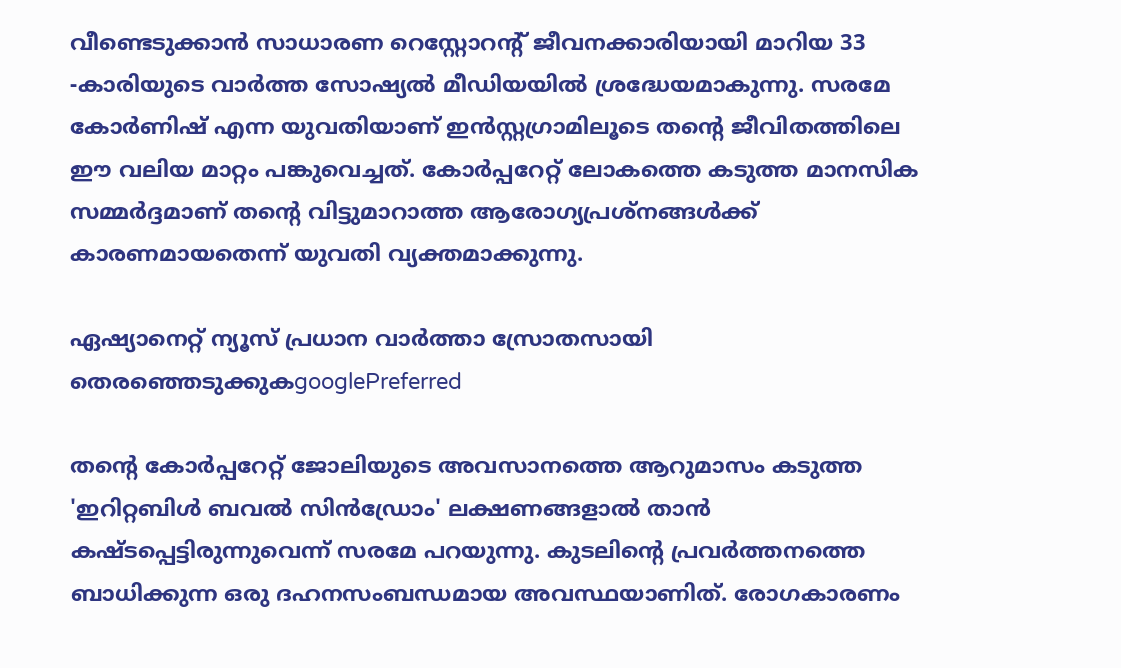വീണ്ടെടുക്കാൻ സാധാരണ റെസ്റ്റോറന്റ് ജീവനക്കാരിയായി മാറിയ 33 -കാരിയുടെ വാർത്ത സോഷ്യൽ മീഡിയയിൽ ശ്രദ്ധേയമാകുന്നു. സരമേ കോർണിഷ് എന്ന യുവതിയാണ് ഇൻസ്റ്റഗ്രാമിലൂടെ തന്റെ ജീവിതത്തിലെ ഈ വലിയ മാറ്റം പങ്കുവെച്ചത്. കോർപ്പറേറ്റ് ലോകത്തെ കടുത്ത മാനസിക സമ്മർദ്ദമാണ് തന്റെ വിട്ടുമാറാത്ത ആരോഗ്യപ്രശ്നങ്ങൾക്ക് കാരണമായതെന്ന് യുവതി വ്യക്തമാക്കുന്നു.

ഏഷ്യാനെറ്റ് ന്യൂസ് പ്രധാന വാർത്താ സ്രോതസായി തെരഞ്ഞെടുക്കുകgooglePreferred

തന്റെ കോർപ്പറേറ്റ് ജോലിയുടെ അവസാനത്തെ ആറുമാസം കടുത്ത 'ഇറിറ്റബിൾ ബവൽ സിൻഡ്രോം' ലക്ഷണങ്ങളാൽ താൻ കഷ്ടപ്പെട്ടിരുന്നുവെന്ന് സരമേ പറയുന്നു. കുടലിന്റെ പ്രവർത്തനത്തെ ബാധിക്കുന്ന ഒരു ദഹനസംബന്ധമായ അവസ്ഥയാണിത്. രോഗകാരണം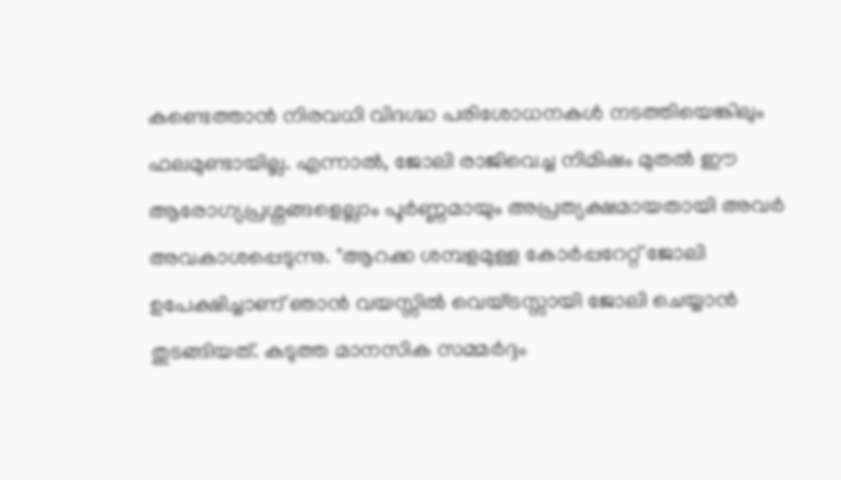കണ്ടെത്താൻ നിരവധി വിദഗ്ദ്ധ പരിശോധനകൾ നടത്തിയെങ്കിലും ഫലമുണ്ടായില്ല. എന്നാൽ, ജോലി രാജിവെച്ച നിമിഷം മുതൽ ഈ ആരോഗ്യപ്രശ്നങ്ങളെല്ലാം പൂർണ്ണമായും അപ്രത്യക്ഷമായതായി അവർ അവകാശപ്പെടുന്നു. "ആറക്ക ശമ്പളമുള്ള കോർപ്പറേറ്റ് ജോലി ഉപേക്ഷിച്ചാണ് ഞാൻ വയസ്സിൽ വെയ്‌ട്രസ്സായി ജോലി ചെയ്യാൻ തുടങ്ങിയത്. കടുത്ത മാനസിക സമ്മർദ്ദം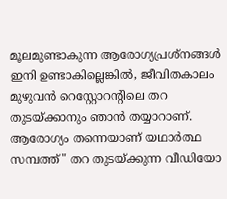മൂലമുണ്ടാകുന്ന ആരോഗ്യപ്രശ്നങ്ങൾ ഇനി ഉണ്ടാകില്ലെങ്കിൽ, ജീവിതകാലം മുഴുവൻ റെസ്റ്റോറന്റിലെ തറ തുടയ്ക്കാനും ഞാൻ തയ്യാറാണ്. ആരോഗ്യം തന്നെയാണ് യഥാർത്ഥ സമ്പത്ത്" തറ തുടയ്ക്കുന്ന വീഡിയോ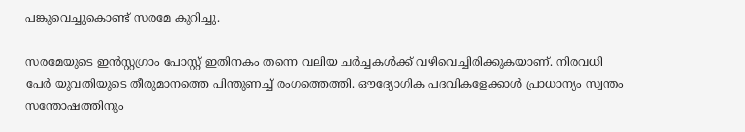പങ്കുവെച്ചുകൊണ്ട് സരമേ കുറിച്ചു.

സരമേയുടെ ഇൻസ്റ്റഗ്രാം പോസ്റ്റ് ഇതിനകം തന്നെ വലിയ ചർച്ചകൾക്ക് വഴിവെച്ചിരിക്കുകയാണ്. നിരവധി പേർ യുവതിയുടെ തീരുമാനത്തെ പിന്തുണച്ച് രംഗത്തെത്തി. ഔദ്യോഗിക പദവികളേക്കാൾ പ്രാധാന്യം സ്വന്തം സന്തോഷത്തിനും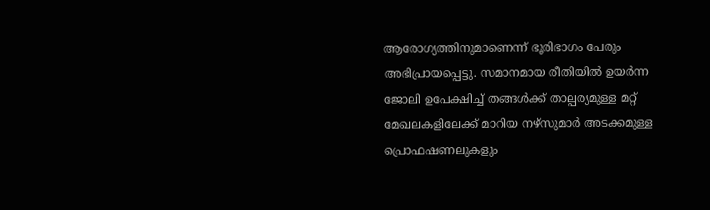ആരോഗ്യത്തിനുമാണെന്ന് ഭൂരിഭാഗം പേരും അഭിപ്രായപ്പെട്ടു. സമാനമായ രീതിയിൽ ഉയർന്ന ജോലി ഉപേക്ഷിച്ച് തങ്ങൾക്ക് താല്പര്യമുള്ള മറ്റ് മേഖലകളിലേക്ക് മാറിയ നഴ്സുമാർ അടക്കമുള്ള പ്രൊഫഷണലുകളും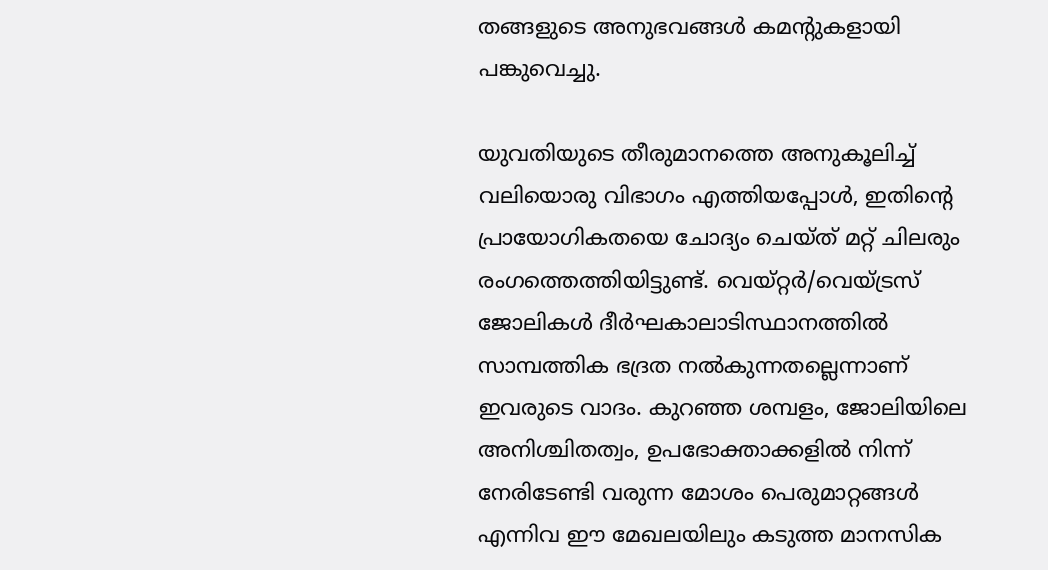തങ്ങളുടെ അനുഭവങ്ങൾ കമന്റുകളായി പങ്കുവെച്ചു.

യുവതിയുടെ തീരുമാനത്തെ അനുകൂലിച്ച് വലിയൊരു വിഭാഗം എത്തിയപ്പോൾ, ഇതിന്റെ പ്രായോഗികതയെ ചോദ്യം ചെയ്ത് മറ്റ് ചിലരും രംഗത്തെത്തിയിട്ടുണ്ട്. വെയ്റ്റർ/വെയ്‌ട്രസ് ജോലികൾ ദീർഘകാലാടിസ്ഥാനത്തിൽ സാമ്പത്തിക ഭദ്രത നൽകുന്നതല്ലെന്നാണ് ഇവരുടെ വാദം. കുറഞ്ഞ ശമ്പളം, ജോലിയിലെ അനിശ്ചിതത്വം, ഉപഭോക്താക്കളിൽ നിന്ന് നേരിടേണ്ടി വരുന്ന മോശം പെരുമാറ്റങ്ങൾ എന്നിവ ഈ മേഖലയിലും കടുത്ത മാനസിക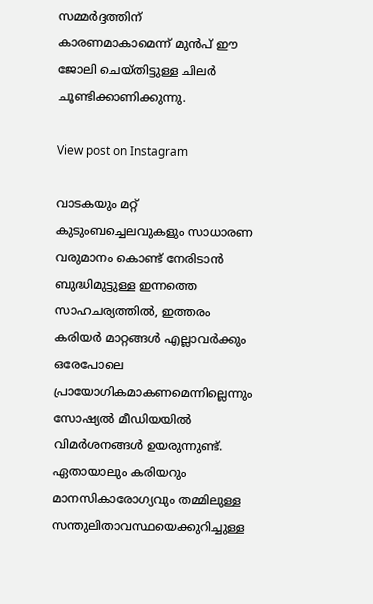സമ്മർദ്ദത്തിന് കാരണമാകാമെന്ന് മുൻപ് ഈ ജോലി ചെയ്തിട്ടുള്ള ചിലർ ചൂണ്ടിക്കാണിക്കുന്നു.

View post on Instagram

വാടകയും മറ്റ് കുടുംബച്ചെലവുകളും സാധാരണ വരുമാനം കൊണ്ട് നേരിടാൻ ബുദ്ധിമുട്ടുള്ള ഇന്നത്തെ സാഹചര്യത്തിൽ, ഇത്തരം കരിയർ മാറ്റങ്ങൾ എല്ലാവർക്കും ഒരേപോലെ പ്രായോഗികമാകണമെന്നില്ലെന്നും സോഷ്യൽ മീഡിയയിൽ വിമർശനങ്ങൾ ഉയരുന്നുണ്ട്. ഏതായാലും കരിയറും മാനസികാരോഗ്യവും തമ്മിലുള്ള സന്തുലിതാവസ്ഥയെക്കുറിച്ചുള്ള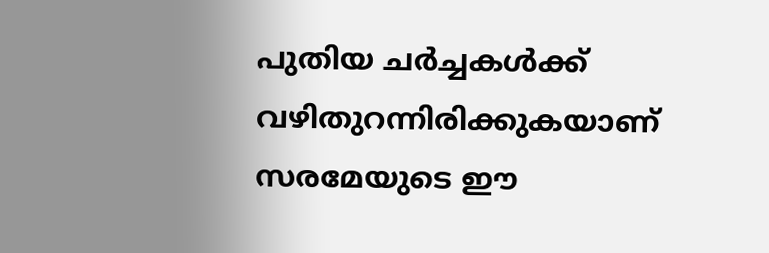പുതിയ ചർച്ചകൾക്ക് വഴിതുറന്നിരിക്കുകയാണ് സരമേയുടെ ഈ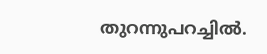തുറന്നുപറച്ചിൽ.